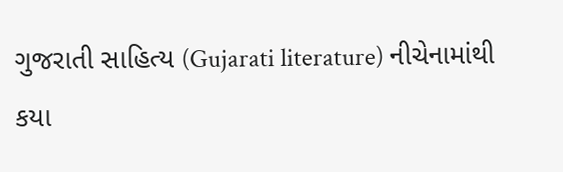ગુજરાતી સાહિત્ય (Gujarati literature) નીચેનામાંથી કયા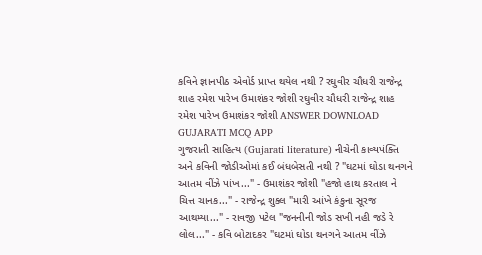કવિને જ્ઞાનપીઠ એવોર્ડ પ્રાપ્ત થયેલ નથી ? રઘુવીર ચૌધરી રાજેન્દ્ર શાહ રમેશ પારેખ ઉમાશંકર જોશી રઘુવીર ચૌધરી રાજેન્દ્ર શાહ રમેશ પારેખ ઉમાશંકર જોશી ANSWER DOWNLOAD GUJARATI MCQ APP
ગુજરાતી સાહિત્ય (Gujarati literature) નીચેની કાવ્યપંક્તિ અને કવિની જોડીઓમાં કઈ બંધબેસતી નથી ? "ઘટમાં ઘોડા થનગને આતમ વીંઝે પાંખ..." - ઉમાશંકર જોશી "હજો હાથ કરતાલ ને ચિત્ત ચાનક..." - રાજેન્દ્ર શુક્લ "મારી આંખે કંકુના સૂરજ આથમ્યા..." - રાવજી પટેલ "જનનીની જોડ સખી નહી જડે રે લોલ..." - કવિ બોટાદકર "ઘટમાં ઘોડા થનગને આતમ વીંઝે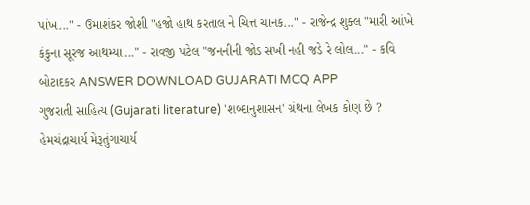પાંખ..." - ઉમાશંકર જોશી "હજો હાથ કરતાલ ને ચિત્ત ચાનક..." - રાજેન્દ્ર શુક્લ "મારી આંખે કંકુના સૂરજ આથમ્યા..." - રાવજી પટેલ "જનનીની જોડ સખી નહી જડે રે લોલ..." - કવિ બોટાદકર ANSWER DOWNLOAD GUJARATI MCQ APP
ગુજરાતી સાહિત્ય (Gujarati literature) 'શબ્દાનુશાસન' ગ્રંથના લેખક કોણ છે ? હેમચંદ્રાચાર્ય મેરૂતુંગાચાર્ય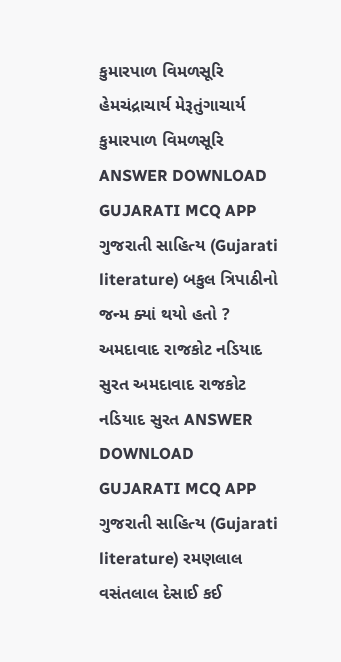કુમારપાળ વિમળસૂરિ હેમચંદ્રાચાર્ય મેરૂતુંગાચાર્ય કુમારપાળ વિમળસૂરિ ANSWER DOWNLOAD GUJARATI MCQ APP
ગુજરાતી સાહિત્ય (Gujarati literature) બકુલ ત્રિપાઠીનો જન્મ ક્યાં થયો હતો ? અમદાવાદ રાજકોટ નડિયાદ સુરત અમદાવાદ રાજકોટ નડિયાદ સુરત ANSWER DOWNLOAD GUJARATI MCQ APP
ગુજરાતી સાહિત્ય (Gujarati literature) રમણલાલ વસંતલાલ દેસાઈ કઈ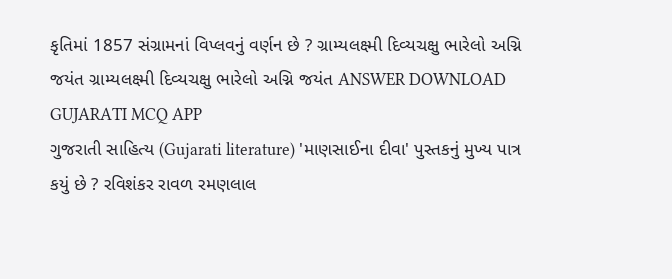કૃતિમાં 1857 સંગ્રામનાં વિપ્લવનું વર્ણન છે ? ગ્રામ્યલક્ષ્મી દિવ્યચક્ષુ ભારેલો અગ્નિ જયંત ગ્રામ્યલક્ષ્મી દિવ્યચક્ષુ ભારેલો અગ્નિ જયંત ANSWER DOWNLOAD GUJARATI MCQ APP
ગુજરાતી સાહિત્ય (Gujarati literature) 'માણસાઈના દીવા' પુસ્તકનું મુખ્ય પાત્ર કયું છે ? રવિશંકર રાવળ રમણલાલ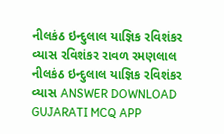નીલકંઠ ઇન્દુલાલ યાજ્ઞિક રવિશંકર વ્યાસ રવિશંકર રાવળ રમણલાલ નીલકંઠ ઇન્દુલાલ યાજ્ઞિક રવિશંકર વ્યાસ ANSWER DOWNLOAD GUJARATI MCQ APP